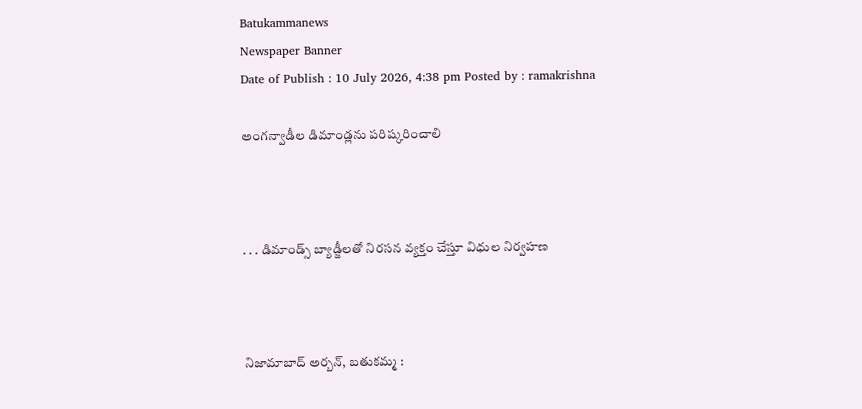Batukammanews
Newspaper Banner
Date of Publish : 10 July 2026, 4:38 pm Posted by : ramakrishna

అంగన్వాడీల డిమాండ్లను పరిష్కరించాలి



. . . డిమాండ్స్ బ్యాడ్జీలతో నిరసన వ్యక్తం చేస్తూ విధుల నిర్వహణ



నిజామాబాద్ అర్బన్, బతుకమ్మ :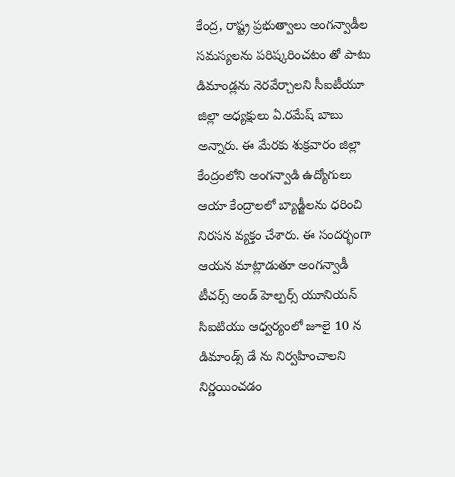కేంద్ర, రాష్ట్ర ప్రభుత్వాలు అంగన్వాడీల సమస్యలను పరిష్కరించటం తో పాటు డిమాండ్లను నెరవేర్చాలని సీఐటీయూ జిల్లా అధ్యక్షులు ఏ.రమేష్ బాబు అన్నారు. ఈ మేరకు శుక్రవారం జిల్లా కేంద్రంలోని అంగన్వాడి ఉద్యోగులు ఆయా కేంద్రాలలో బ్యాడ్జీలను ధరించి నిరసన వ్యక్తం చేశారు. ఈ సందర్భంగా ఆయన మాట్లాడుతూ అంగన్వాడీ టీచర్స్ అండ్ హెల్పర్స్ యూనియన్ సిఐటియు ఆధ్వర్యంలో జూలై 10 న డిమాండ్స్ డే ను నిర్వహించాలని నిర్ణయించడం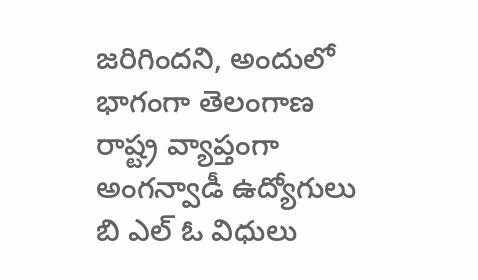జరిగిందని, అందులో భాగంగా తెలంగాణ రాష్ట్ర వ్యాప్తంగా అంగన్వాడీ ఉద్యోగులు బి ఎల్ ఓ విధులు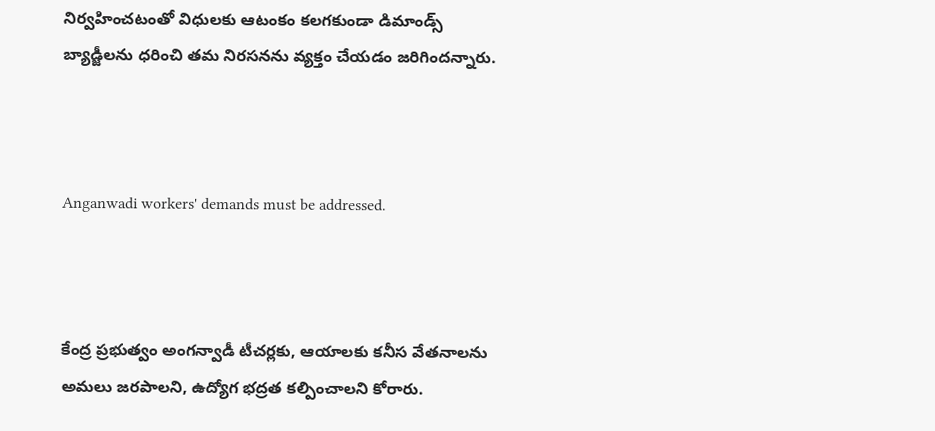నిర్వహించటంతో విధులకు ఆటంకం కలగకుండా డిమాండ్స్ బ్యాడ్జీలను ధరించి తమ నిరసనను వ్యక్తం చేయడం జరిగిందన్నారు.



Anganwadi workers' demands must be addressed.



కేంద్ర ప్రభుత్వం అంగన్వాడీ టీచర్లకు, ఆయాలకు కనీస వేతనాలను అమలు జరపాలని, ఉద్యోగ భద్రత కల్పించాలని కోరారు.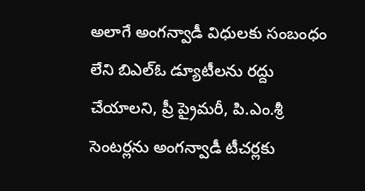అలాగే అంగన్వాడీ విధులకు సంబంధం లేని బిఎల్ఓ డ్యూటీలను రద్దు చేయాలని, ప్రీ ప్రైమరీ, పి.ఎం.శ్రీ సెంటర్లను అంగన్వాడీ టీచర్లకు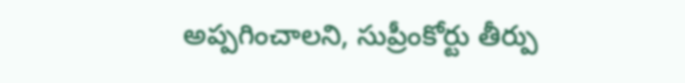అప్పగించాలని, సుప్రీంకోర్టు తీర్పు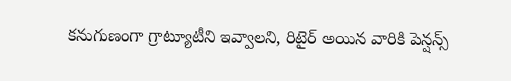కనుగుణంగా గ్రాట్యూటీని ఇవ్వాలని, రిటైర్ అయిన వారికి పెన్షన్స్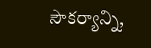సౌకర్యాన్ని,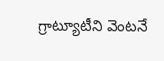గ్రాట్యూటీని వెంటనే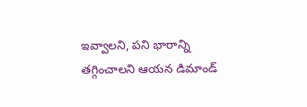ఇవ్వాలని, పని భారాన్ని తగ్గించాలని ఆయన డిమాండ్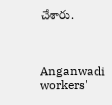చేశారు.



Anganwadi workers'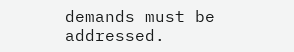demands must be addressed.